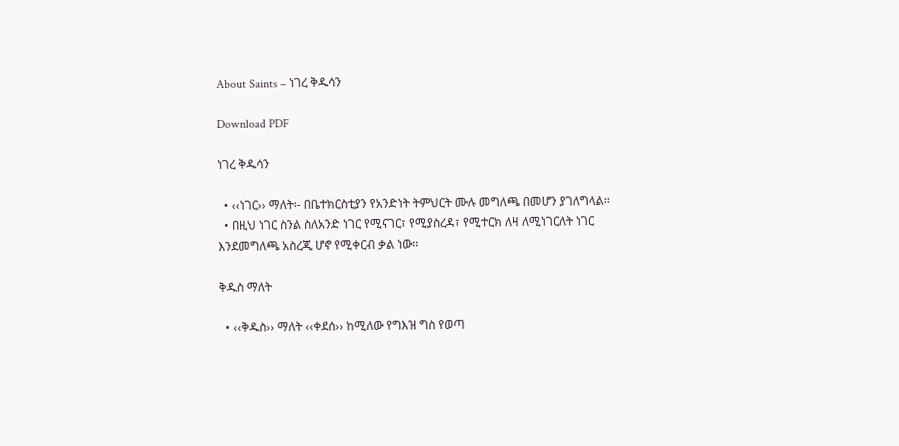About Saints – ነገረ ቅዱሳን

Download PDF

ነገረ ቅዱሳን

  • ‹‹ነገር›› ማለት፡- በቤተክርስቲያን የአንድነት ትምህርት ሙሉ መግለጫ በመሆን ያገለግላል፡፡
  • በዚህ ነገር ስንል ስለአንድ ነገር የሚናገር፣ የሚያስረዳ፣ የሚተርክ ለዛ ለሚነገርለት ነገር እንደመግለጫ አስረጂ ሆኖ የሚቀርብ ቃል ነው፡፡

ቅዱስ ማለት

  • ‹‹ቅዱስ›› ማለት ‹‹ቀደሰ›› ከሚለው የግእዝ ግስ የወጣ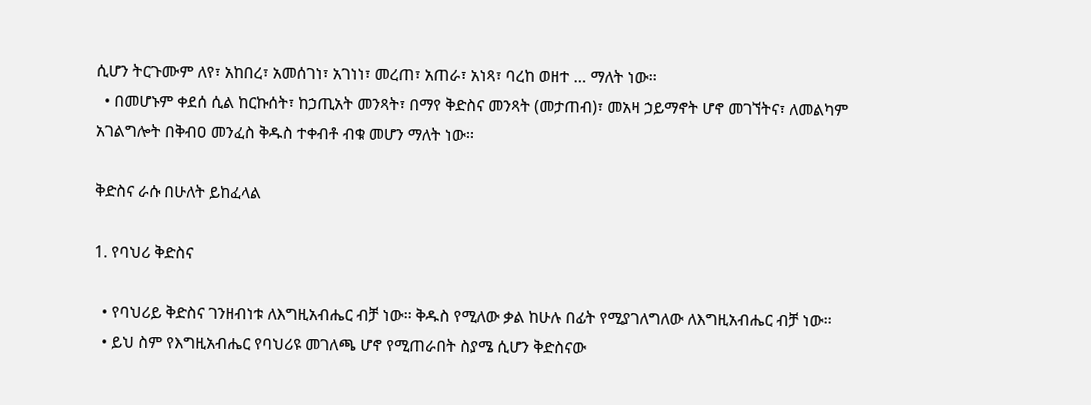ሲሆን ትርጉሙም ለየ፣ አከበረ፣ አመሰገነ፣ አገነነ፣ መረጠ፣ አጠራ፣ አነጻ፣ ባረከ ወዘተ … ማለት ነው፡፡
  • በመሆኑም ቀደሰ ሲል ከርኩሰት፣ ከኃጢአት መንጻት፣ በማየ ቅድስና መንጻት (መታጠብ)፣ መአዛ ኃይማኖት ሆኖ መገኘትና፣ ለመልካም አገልግሎት በቅብዐ መንፈስ ቅዱስ ተቀብቶ ብቁ መሆን ማለት ነው፡፡

ቅድስና ራሱ በሁለት ይከፈላል

1. የባህሪ ቅድስና

  • የባህሪይ ቅድስና ገንዘብነቱ ለእግዚአብሔር ብቻ ነው፡፡ ቅዱስ የሚለው ቃል ከሁሉ በፊት የሚያገለግለው ለእግዚአብሔር ብቻ ነው፡፡
  • ይህ ስም የእግዚአብሔር የባህሪዩ መገለጫ ሆኖ የሚጠራበት ስያሜ ሲሆን ቅድስናው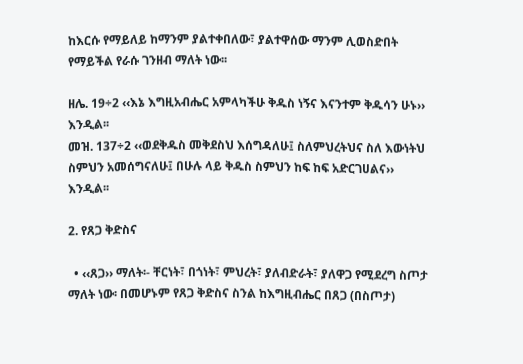ከእርሱ የማይለይ ከማንም ያልተቀበለው፣ ያልተዋሰው ማንም ሊወስድበት የማይችል የራሱ ገንዘብ ማለት ነው፡፡

ዘሌ. 19÷2 ‹‹እኔ እግዚአብሔር አምላካችሁ ቅዱስ ነኝና እናንተም ቅዱሳን ሁኑ›› እንዲል፡፡
መዝ. 137÷2 ‹‹ወደቅዱስ መቅደስህ እሰግዳለሁ፤ ስለምህረትህና ስለ እውነትህ ስምህን አመሰግናለሁ፤ በሁሉ ላይ ቅዱስ ስምህን ከፍ ከፍ አድርገሀልና›› እንዲል፡፡

2. የጸጋ ቅድስና

  • ‹‹ጸጋ›› ማለት፡- ቸርነት፣ በጎነት፣ ምህረት፣ ያለብድራት፣ ያለዋጋ የሚደረግ ስጦታ ማለት ነው፡ በመሆኑም የጸጋ ቅድስና ስንል ከእግዚብሔር በጸጋ (በስጦታ)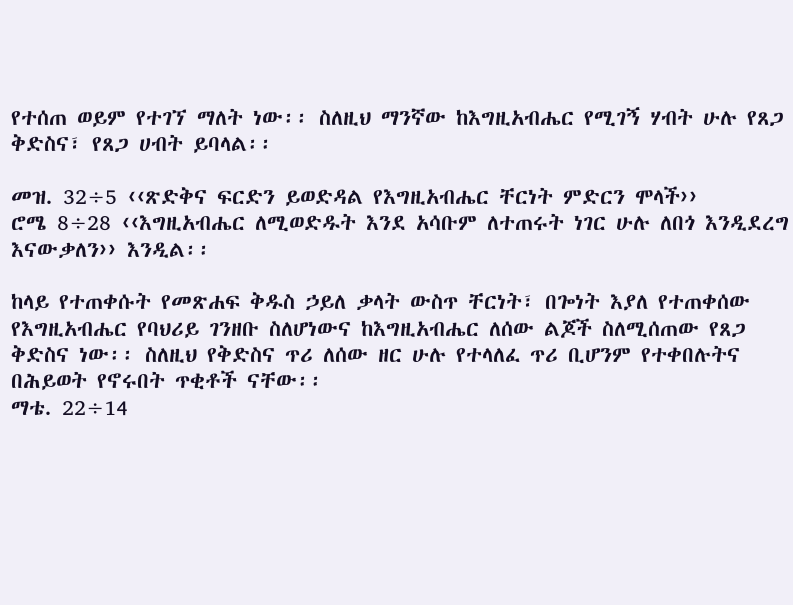የተሰጠ ወይም የተገኘ ማለት ነው፡፡ ስለዚህ ማንኛው ከእግዚአብሔር የሚገኝ ሃብት ሁሉ የጸጋ ቅድስና፣ የጸጋ ሀብት ይባላል፡፡

መዝ. 32÷5 ‹‹ጽድቅና ፍርድን ይወድዳል የእግዚአብሔር ቸርነት ምድርን ሞላች››
ሮሜ 8÷28 ‹‹እግዚአብሔር ለሚወድዱት እንደ አሳቡም ለተጠሩት ነገር ሁሉ ለበጎ እንዲደረግ እናውቃለን›› እንዲል፡፡

ከላይ የተጠቀሱት የመጽሐፍ ቅዱስ ኃይለ ቃላት ውስጥ ቸርነት፣ በጐነት እያለ የተጠቀሰው የእግዚአብሔር የባህሪይ ገንዘቡ ስለሆነውና ከእግዚአብሔር ለሰው ልጆች ስለሚሰጠው የጸጋ ቅድስና ነው፡፡ ስለዚህ የቅድስና ጥሪ ለሰው ዘር ሁሉ የተላለፈ ጥሪ ቢሆንም የተቀበሉትና በሕይወት የኖሩበት ጥቂቶች ናቸው፡፡
ማቴ. 22÷14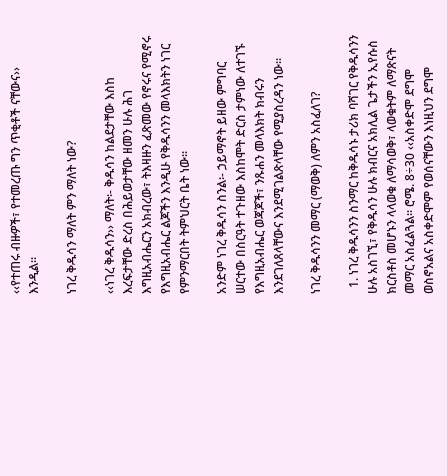‹‹የተጠሩ ብዙዎች፣ የተመረጡ ግን ጥቂቶች ናቸውና›› እንዲል፡፡

ነገረ ቅዱሳን ማለት ምን ማለት ነው?

‹‹ነገረ ቅዱሳን›› ማለት፡- ቅዱሳን ከልደታቸው እስከ እረፍታቸው ድረስ በሕይወታቸው ዘመን ሁሉ ሕገ እግዚአብሔርን አክብረው፣ ትእዛዙን ፈጽመው የኖሩና የሚኖሩ የእግዚአብሔር ልጆችን እንዲሁ የቅዱሳንን መላእክትን ነገር የምንማርበት ትምህርት ቤት ነው፡፡

አንድም ነገረ ቅዱሳን ስንል፡- ኃይማኖት ይዘው ምግባር ሠርተው በስርዓት ተጉዘው እስከሞት ድርስ ታምነው ለተገኙ የእግዚአብሔር ወጃጆች፣ ንጹሐን መላእክት ክብሩን እንደገለጸላቸውና እንደሚገልጽላቸው የሚያስረዳን ነው፡፡

ነገረ ቅዱሳንን መማር (ማወቅ) ለምን አስፈለገ?

  1. ነገረ ቅዱሳንን ስንማር ከቅዱሳኑ ታሪክ ባሻገር የቅዱሳንን ሁሉ አስገኚ፣ የቅዱሳን ሁሉ ክብርና አክሊል ጌታችን ኢየሱስ ክርስቶስ መሆኑን ላላወቁ ለማሳወቅ፣ ላወቁትም ለማጽናት መማር አስፈልጓል፡፡ ሮሜ. 8÷30 ‹‹አስቀድሞ ደግሞ ወስኖአልና አስቀድሞም የወሰናቸውን እነዚህን ደግሞ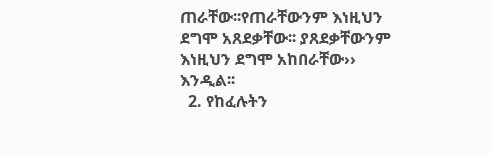ጠራቸው፡፡የጠራቸውንም እነዚህን ደግሞ አጸደቃቸው፡፡ ያጸደቃቸውንም እነዚህን ደግሞ አከበራቸው›› እንዲል፡፡
  2. የከፈሉትን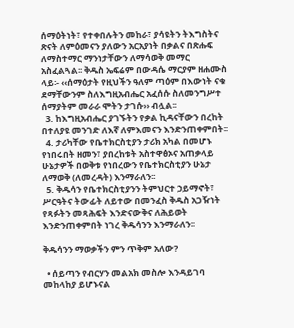ሰማዕትነት፣ የተቀበሉትን መከራ፣ ያሳዩትን ትእግስትና ጽናት ለምዕመናን ያለውን አርአያነት በቃልና በጽሑፍ ለማስተማር ማንነታቸውን ለማሳወቅ መማር አስፈልጓል፡፡ ቅዱስ ኤፍሬም በውዳሴ ማርያም ዘሐሙስ ላይ፡- ‹‹ሰማዕታት የዚህችን ዓለም ጣዕም በእውነት ናቁ ደማቸውንም ስለእግዚአብሔር አፈሰሱ ስለመንግሥተ ሰማያትም መራራ ሞትን ታገሱ›› ብሏል፡፡
  3. ከእግዚአብሔር ያገኙትን የቃል ኪዳናቸውን በረከት በተለያዩ መንገድ ለእኛ ለምእመናን እንድንጠቀምበት፡፡
  4. ታሪካቸው የቤተክርስቲያን ታሪክ አካል በመሆኑ የነበሩበት ዘመን፣ ያበረከቱት አስተዋፅኦና አጠቃላይ ሁኔታዎች በወቅቱ የነበረውን የቤተክርስቲያን ሁኔታ ለማወቅ (ለመረዳት) እንማራለን፡፡
  5. ቅዱሳን የቤተክርስቲያንን ትምህርተ ኃይማኖት፣ ሥርዓትና ትውፊት ለይተው በመንፈስ ቅዱስ አጋዥነት የጻፉትን መጻሕፍት እንድናውቅና ለሕይወት እንድንጠቀምበት ነገረ ቅዱሳንን እንማራለን፡፡

ቅዱሳንን ማወቃችን ምን ጥቅም አለው?

  • ሰይጣን የብርሃን መልአክ መስሎ እንዳይገባ መከላከያ ይሆኑናል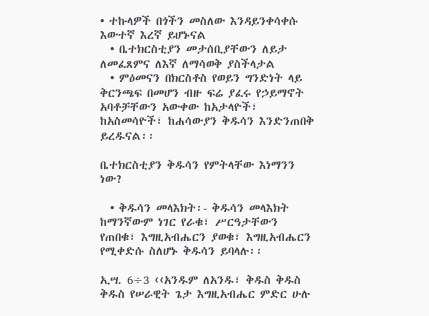• ተኩላዎች በጎችን መስለው እንዳይንቀሳቀሱ እውተኛ እረኛ ይሆኑናል
  • ቤተክርስቲያን መታሰቢያቸውን ለይታ ለመፈጸምና ለእኛ ለማሳወቅ ያስችላታል
  • ምዕመናን በክርስቶስ የወይን ግንድነት ላይ ቅርንጫፍ በመሆን ብዙ ፍሬ ያፈሩ የኃይማኖት አባቶቻቸውን አውቀው ከአታላዮች፣ ከአስመሳዮች፣ ከሐሳውያን ቅዱሳን እንድንጠበቅ ይረዱናል፡፡

ቤተክርስቲያን ቅዱሳን የምትላቸው እነማንን ነው?

  • ቅዱሳን መላእክት፡- ቅዱሳን መላእክት ከማንኛውም ነገር የራቁ፣ ሥርዓታቸውን የጠበቁ፣ እግዚአብሔርን ያወቁ፣ እግዚአብሔርን የሚቀድሱ ስለሆኑ ቅዱሳን ይባላሉ፡፡

ኢሣ. 6÷3 ‹‹አንዱም ለአንዱ፣ ቅዱስ ቅዱስ ቅዱስ የሠራዊት ጌታ እግዚአብሔር ምድር ሁሉ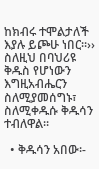ከክብሩ ተሞልታለች እያሉ ይጮሁ ነበር፡፡›› ስለዚህ በባህሪዩ ቅዱስ የሆነውን እግዚአብሔርን ስለሚያመሰግኑ፣ ስለሚቀዱሱ ቅዱሳን ተብለዋል፡፡

  • ቅዱሳን አበው፡-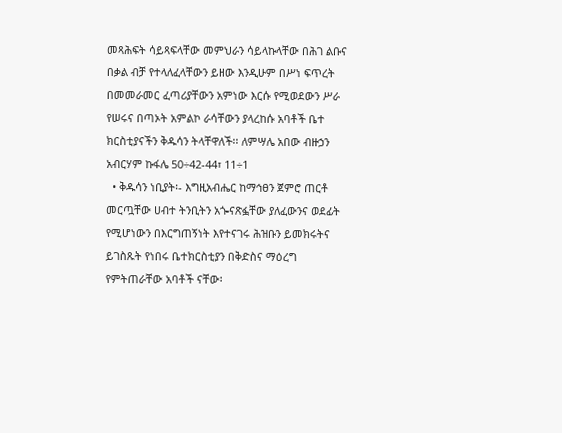መጻሕፍት ሳይጻፍላቸው መምህራን ሳይላኩላቸው በሕገ ልቡና በቃል ብቻ የተላለፈላቸውን ይዘው እንዲሁም በሥነ ፍጥረት በመመራመር ፈጣሪያቸውን አምነው እርሱ የሚወደውን ሥራ የሠሩና በጣኦት አምልኮ ራሳቸውን ያላረከሱ አባቶች ቤተ ክርስቲያናችን ቅዱሳን ትላቸዋለች፡፡ ለምሣሌ አበው ብዙኃን አብርሃም ኩፋሌ 50÷42-44፣ 11÷1
  • ቅዱሳን ነቢያት፡- እግዚአብሔር ከማኅፀን ጀምሮ ጠርቶ መርጧቸው ሀብተ ትንቢትን አጐናጽፏቸው ያለፈውንና ወደፊት የሚሆነውን በእርግጠኝነት እየተናገሩ ሕዝቡን ይመክሩትና ይገስጹት የነበሩ ቤተክርስቲያን በቅድስና ማዕረግ የምትጠራቸው አባቶች ናቸው፡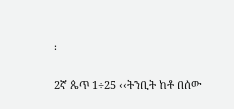፡

2ኛ ጴጥ 1÷25 ‹‹ትንቢት ከቶ በሰው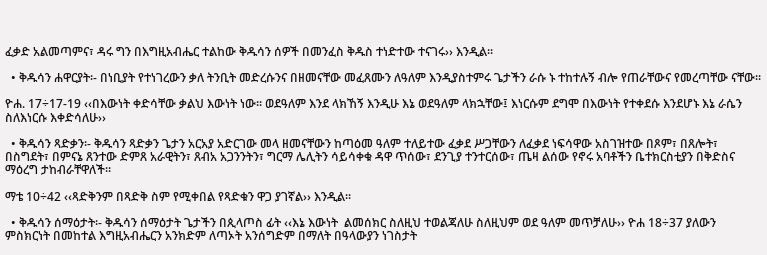ፈቃድ አልመጣምና፣ ዳሩ ግን በእግዚአብሔር ተልከው ቅዱሳን ሰዎች በመንፈስ ቅዱስ ተነድተው ተናገሩ›› እንዲል፡፡

  • ቅዱሳን ሐዋርያት፡- በነቢያት የተነገረውን ቃለ ትንቢት መድረሱንና በዘመናቸው መፈጸሙን ለዓለም እንዲያስተምሩ ጌታችን ራሱ ኑ ተከተሉኝ ብሎ የጠራቸውና የመረጣቸው ናቸው፡፡

ዮሐ. 17÷17-19 ‹‹በእውነት ቀድሳቸው ቃልህ እውነት ነው፡፡ ወደዓለም እንደ ላክኸኝ እንዲሁ እኔ ወደዓለም ላክኋቸው፤ እነርሱም ደግሞ በእውነት የተቀደሱ እንደሆኑ እኔ ራሴን ስለእነርሱ እቀድሳለሁ››

  • ቅዱሳን ጻድቃን፡- ቅዱሳን ጻድቃን ጌታን አርአያ አድርገው መላ ዘመናቸውን ከጣዕመ ዓለም ተለይተው ፈቃደ ሥጋቸውን ለፈቃደ ነፍሳዋው አስገዝተው በጾም፣ በጸሎት፣ በስግደት፣ በምናኔ ጸንተው ድምጸ አራዊትን፣ ጸብአ አጋንንትን፣ ግርማ ሌሊትን ሳይሳቀቁ ዳዋ ጥሰው፣ ደንጊያ ተንተርሰው፣ ጤዛ ልሰው የኖሩ አባቶችን ቤተክርስቲያን በቅድስና ማዕረግ ታከብራቸዋለች፡፡

ማቴ 10÷42 ‹‹ጻድቅንም በጻድቅ ስም የሚቀበል የጻድቁን ዋጋ ያገኛል›› እንዲል፡፡

  • ቅዱሳን ሰማዕታት፡- ቅዱሳን ሰማዕታት ጌታችን በጲላጦስ ፊት ‹‹እኔ እውነት  ልመሰክር ስለዚህ ተወልጃለሁ ስለዚህም ወደ ዓለም መጥቻለሁ›› ዮሐ 18÷37 ያለውን ምስክርነት በመከተል እግዚአብሔርን አንክድም ለጣኦት አንሰግድም በማለት በዓላውያን ነገስታት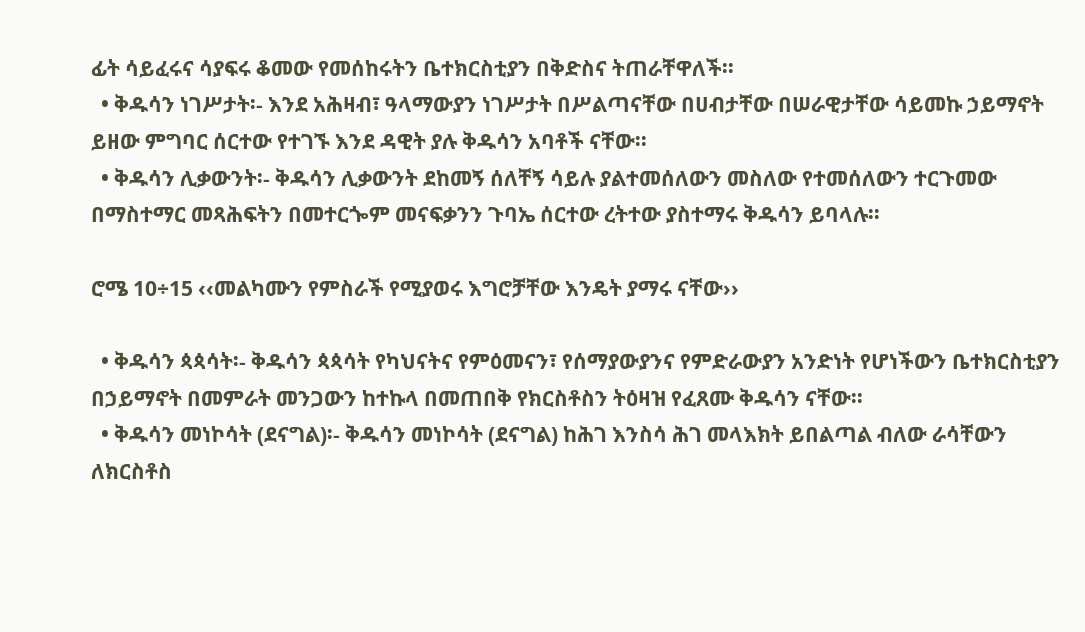ፊት ሳይፈሩና ሳያፍሩ ቆመው የመሰከሩትን ቤተክርስቲያን በቅድስና ትጠራቸዋለች፡፡
  • ቅዱሳን ነገሥታት፡- እንደ አሕዛብ፣ ዓላማውያን ነገሥታት በሥልጣናቸው በሀብታቸው በሠራዊታቸው ሳይመኩ ኃይማኖት ይዘው ምግባር ሰርተው የተገኙ እንደ ዳዊት ያሉ ቅዱሳን አባቶች ናቸው፡፡
  • ቅዱሳን ሊቃውንት፡- ቅዱሳን ሊቃውንት ደከመኝ ሰለቸኝ ሳይሉ ያልተመሰለውን መስለው የተመሰለውን ተርጉመው በማስተማር መጻሕፍትን በመተርጐም መናፍቃንን ጉባኤ ሰርተው ረትተው ያስተማሩ ቅዱሳን ይባላሉ፡፡

ሮሜ 10÷15 ‹‹መልካሙን የምስራች የሚያወሩ እግሮቻቸው እንዴት ያማሩ ናቸው››

  • ቅዱሳን ጳጳሳት፡- ቅዱሳን ጳጳሳት የካህናትና የምዕመናን፣ የሰማያውያንና የምድራውያን አንድነት የሆነችውን ቤተክርስቲያን በኃይማኖት በመምራት መንጋውን ከተኩላ በመጠበቅ የክርስቶስን ትዕዛዝ የፈጸሙ ቅዱሳን ናቸው፡፡
  • ቅዱሳን መነኮሳት (ደናግል)፡- ቅዱሳን መነኮሳት (ደናግል) ከሕገ እንስሳ ሕገ መላእክት ይበልጣል ብለው ራሳቸውን ለክርስቶስ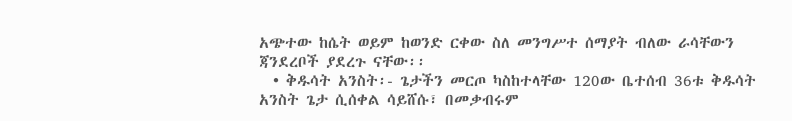አጭተው ከሴት ወይም ከወንድ ርቀው ስለ መንግሥተ ሰማያት ብለው ራሳቸውን ጃንደረቦች ያደረጉ ናቸው፡፡
  • ቅዱሳት አንስት፡- ጌታችን መርጦ ካስከተላቸው 120ው ቤተሰብ 36ቱ ቅዱሳት አንስት ጌታ ሲሰቀል ሳይሸሱ፣ በመቃብሩም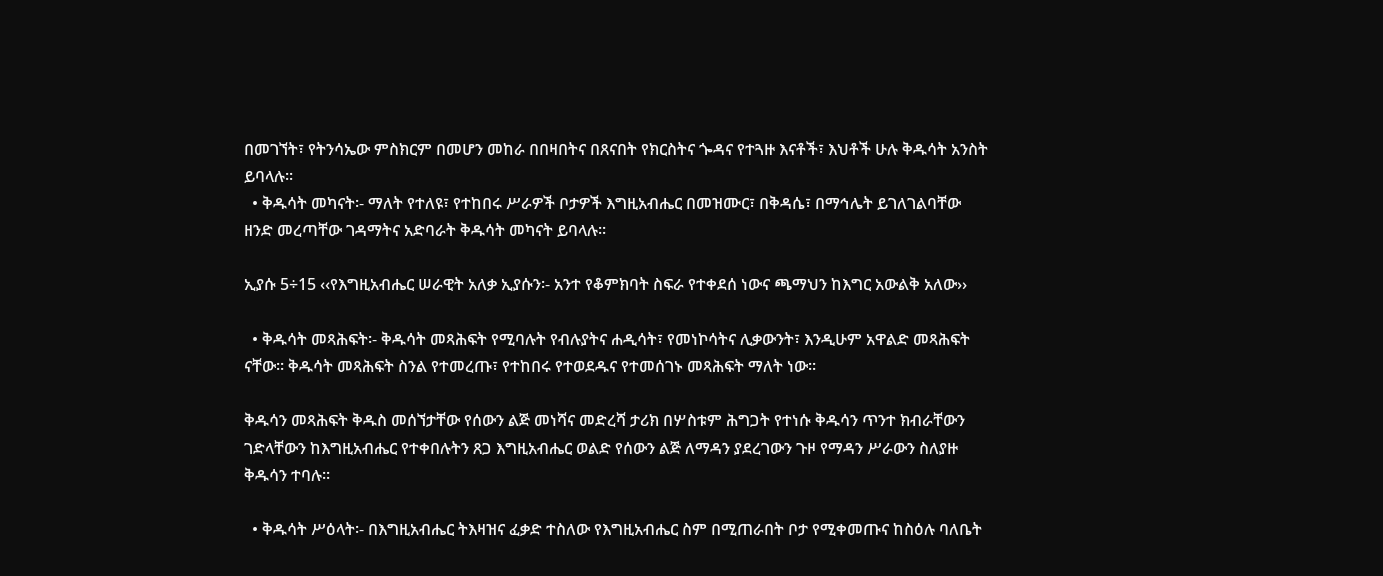በመገኘት፣ የትንሳኤው ምስክርም በመሆን መከራ በበዛበትና በጸናበት የክርስትና ጐዳና የተጓዙ እናቶች፣ እህቶች ሁሉ ቅዱሳት አንስት ይባላሉ፡፡
  • ቅዱሳት መካናት፡- ማለት የተለዩ፣ የተከበሩ ሥራዎች ቦታዎች እግዚአብሔር በመዝሙር፣ በቅዳሴ፣ በማኅሌት ይገለገልባቸው ዘንድ መረጣቸው ገዳማትና አድባራት ቅዱሳት መካናት ይባላሉ፡፡

ኢያሱ 5÷15 ‹‹የእግዚአብሔር ሠራዊት አለቃ ኢያሱን፡- አንተ የቆምክባት ስፍራ የተቀደሰ ነውና ጫማህን ከእግር አውልቅ አለው››

  • ቅዱሳት መጻሕፍት፡- ቅዱሳት መጻሕፍት የሚባሉት የብሉያትና ሐዲሳት፣ የመነኮሳትና ሊቃውንት፣ እንዲሁም አዋልድ መጻሕፍት ናቸው፡፡ ቅዱሳት መጻሕፍት ስንል የተመረጡ፣ የተከበሩ የተወደዱና የተመሰገኑ መጻሕፍት ማለት ነው፡፡

ቅዱሳን መጻሕፍት ቅዱስ መሰኘታቸው የሰውን ልጅ መነሻና መድረሻ ታሪክ በሦስቱም ሕግጋት የተነሱ ቅዱሳን ጥንተ ክብራቸውን ገድላቸውን ከእግዚአብሔር የተቀበሉትን ጸጋ እግዚአብሔር ወልድ የሰውን ልጅ ለማዳን ያደረገውን ጉዞ የማዳን ሥራውን ስለያዙ ቅዱሳን ተባሉ፡፡

  • ቅዱሳት ሥዕላት፡- በእግዚአብሔር ትእዛዝና ፈቃድ ተስለው የእግዚአብሔር ስም በሚጠራበት ቦታ የሚቀመጡና ከስዕሉ ባለቤት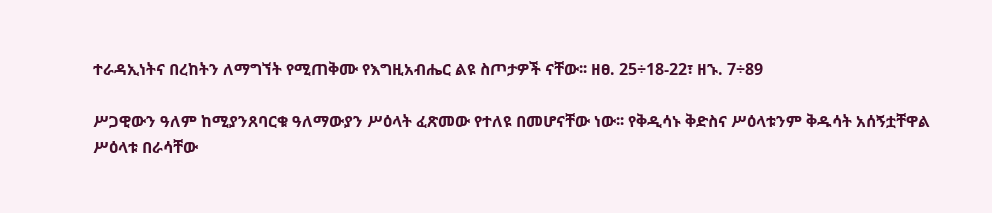ተራዳኢነትና በረከትን ለማግኘት የሚጠቅሙ የእግዚአብሔር ልዩ ስጦታዎች ናቸው፡፡ ዘፀ. 25÷18-22፣ ዘኁ. 7÷89

ሥጋዊውን ዓለም ከሚያንጸባርቁ ዓለማውያን ሥዕላት ፈጽመው የተለዩ በመሆናቸው ነው፡፡ የቅዲሳኑ ቅድስና ሥዕላቱንም ቅዱሳት አሰኝቷቸዋል ሥዕላቱ በራሳቸው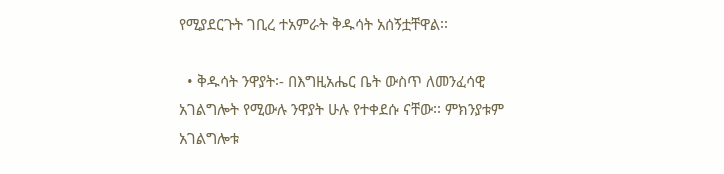የሚያደርጉት ገቢረ ተአምራት ቅዱሳት አሰኝቷቸዋል፡፡

  • ቅዱሳት ንዋያት፡- በእግዚአሔር ቤት ውስጥ ለመንፈሳዊ አገልግሎት የሚውሉ ንዋያት ሁሉ የተቀደሱ ናቸው፡፡ ምክንያቱም አገልግሎቱ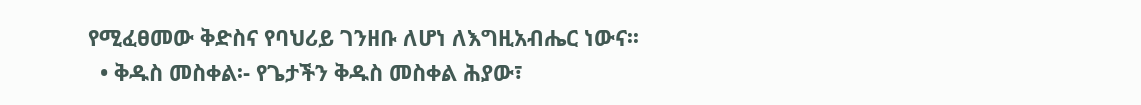የሚፈፀመው ቅድስና የባህሪይ ገንዘቡ ለሆነ ለእግዚአብሔር ነውና፡፡
  • ቅዱስ መስቀል፡- የጌታችን ቅዱስ መስቀል ሕያው፣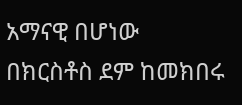አማናዊ በሆነው በክርስቶስ ደም ከመክበሩ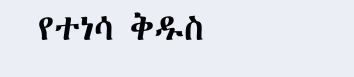የተነሳ ቅዱስ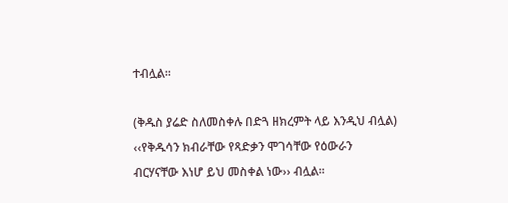ተብሏል፡፡

(ቅዱስ ያሬድ ስለመስቀሉ በድጓ ዘክረምት ላይ እንዲህ ብሏል) ‹‹የቅዱሳን ክብራቸው የጻድቃን ሞገሳቸው የዕውራን ብርሃናቸው እነሆ ይህ መስቀል ነው›› ብሏል፡፡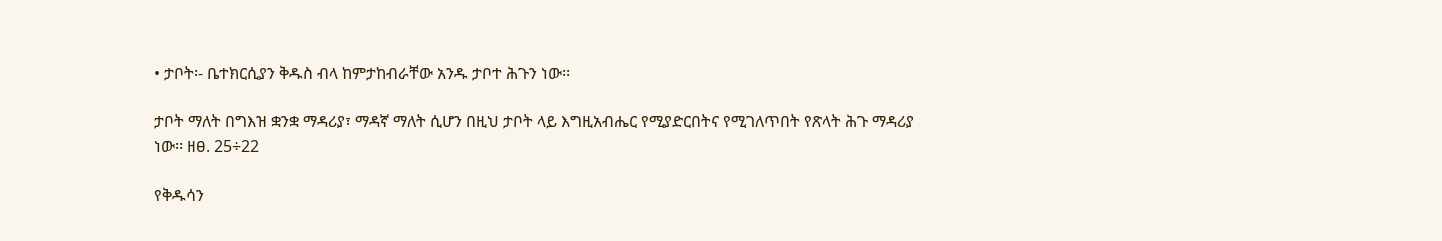• ታቦት፡- ቤተክርሲያን ቅዱስ ብላ ከምታከብራቸው አንዱ ታቦተ ሕጉን ነው፡፡

ታቦት ማለት በግእዝ ቋንቋ ማዳሪያ፣ ማዳኛ ማለት ሲሆን በዚህ ታቦት ላይ እግዚአብሔር የሚያድርበትና የሚገለጥበት የጽላት ሕጉ ማዳሪያ ነው፡፡ ዘፀ. 25÷22

የቅዱሳን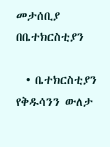መታሰቢያ በቤተክርስቲያን

  • ቤተክርስቲያን የቅዱሳንን ውለታ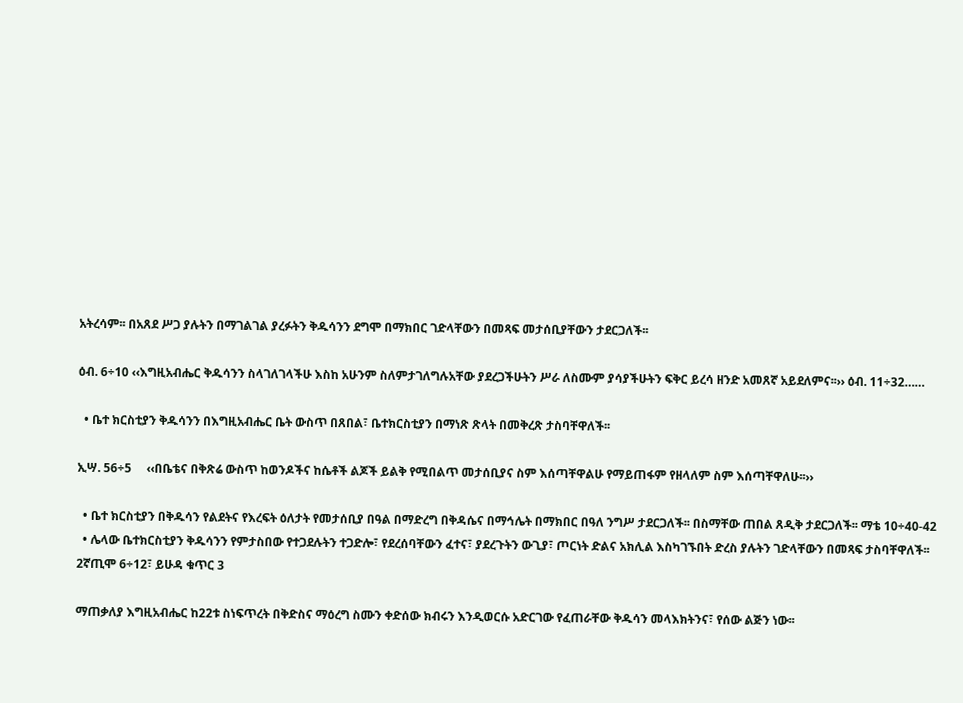አትረሳም፡፡ በአጸደ ሥጋ ያሉትን በማገልገል ያረፉትን ቅዱሳንን ደግሞ በማክበር ገድላቸውን በመጻፍ መታሰቢያቸውን ታደርጋለች፡፡

ዕብ. 6÷10 ‹‹እግዚአብሔር ቅዱሳንን ስላገለገላችሁ እስከ አሁንም ስለምታገለግሉአቸው ያደረጋችሁትን ሥራ ለስሙም ያሳያችሁትን ፍቅር ይረሳ ዘንድ አመጸኛ አይደለምና፡፡›› ዕብ. 11÷32……

  • ቤተ ክርስቲያን ቅዱሳንን በእግዚአብሔር ቤት ውስጥ በጸበል፣ ቤተክርስቲያን በማነጽ ጽላት በመቅረጽ ታስባቸዋለች፡፡

ኢሣ. 56÷5     ‹‹በቤቴና በቅጽሬ ውስጥ ከወንዶችና ከሴቶች ልጆች ይልቅ የሚበልጥ መታሰቢያና ስም እሰጣቸዋልሁ የማይጠፋም የዘላለም ስም እሰጣቸዋለሁ፡፡››

  • ቤተ ክርስቲያን በቅዱሳን የልደትና የእረፍት ዕለታት የመታሰቢያ በዓል በማድረግ በቅዳሴና በማኅሌት በማክበር በዓለ ንግሥ ታደርጋለች፡፡ በስማቸው ጠበል ጸዲቅ ታደርጋለች፡፡ ማቴ 10÷40-42
  • ሌላው ቤተክርስቲያን ቅዱሳንን የምታስበው የተጋደሉትን ተጋድሎ፣ የደረሰባቸውን ፈተና፣ ያደረጉትን ውጊያ፣ ጦርነት ድልና አክሊል እስካገኙበት ድረስ ያሉትን ገድላቸውን በመጻፍ ታስባቸዋለች፡፡ 2ኛጢሞ 6÷12፣ ይሁዳ ቁጥር 3

ማጠቃለያ እግዚአብሔር ከ22ቱ ስነፍጥረት በቅድስና ማዕረግ ስሙን ቀድሰው ክብሩን እንዲወርሱ አድርገው የፈጠራቸው ቅዱሳን መላእክትንና፣ የሰው ልጅን ነው፡፡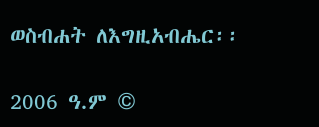ወስብሐት ለእግዚአብሔር፡፡

2006 ዓ.ም ©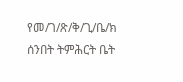የመ/ገ/ጽ/ቅ/ጊ/ቤ/ክ ሰንበት ትምሕርት ቤት